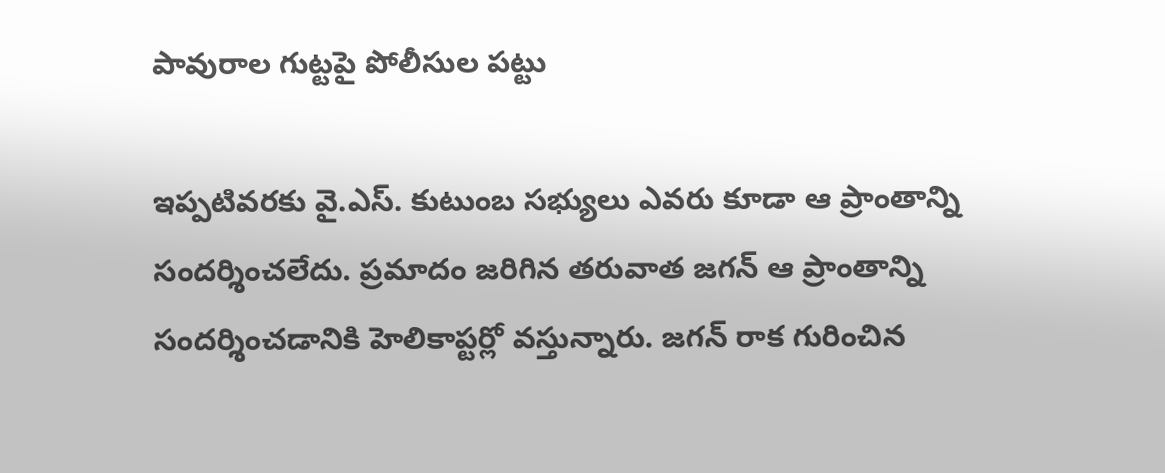పావురాల గుట్టపై పోలీసుల పట్టు

ఇప్పటివరకు వై.ఎస్. కుటుంబ సభ్యులు ఎవరు కూడా ఆ ప్రాంతాన్ని సందర్శించలేదు. ప్రమాదం జరిగిన తరువాత జగన్ ఆ ప్రాంతాన్ని సందర్శించడానికి హెలికాప్టర్లో వస్తున్నారు. జగన్ రాక గురించిన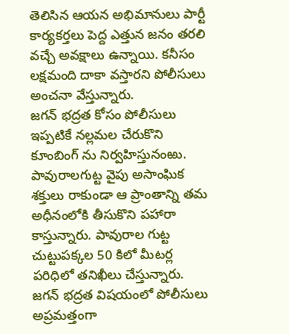తెలిసిన ఆయన అభిమానులు పార్టీ కార్యకర్తలు పెద్ద ఎత్తున జనం తరలి వచ్చే అవక్షాలు ఉన్నాయి. కనీసం లక్షమంది దాకా వస్తారని పోలీసులు అంచనా వేస్తున్నారు.
జగన్ భద్రత కోసం పోలీసులు ఇప్పటికే నల్లమల చేరుకొని కూంబింగ్ ను నిర్వహిస్తునంఱు. పావురాలగుట్ట వైపు అసాంఘిక శక్తులు రాకుండా ఆ ప్రాంతాన్ని తమ అధీనంలోకి తీసుకొని పహారా కాస్తున్నారు. పావురాల గుట్ట చుట్టుపక్కల 50 కిలో మీటర్ల పరిధిలో తనిఖీలు చేస్తున్నారు. జగన్ భద్రత విషయంలో పోలీసులు అప్రమత్తంగా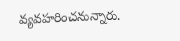వ్యవహరించనున్నారు.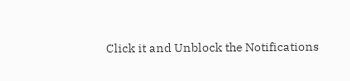Click it and Unblock the Notifications